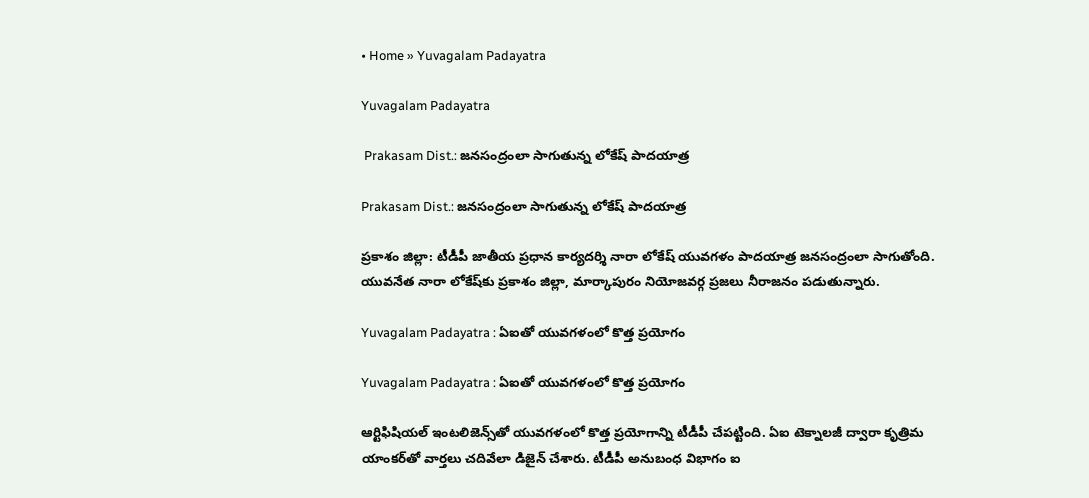• Home » Yuvagalam Padayatra

Yuvagalam Padayatra

 Prakasam Dist.: జనసంద్రంలా సాగుతున్న లోకేష్ పాదయాత్ర

Prakasam Dist.: జనసంద్రంలా సాగుతున్న లోకేష్ పాదయాత్ర

ప్రకాశం జిల్లా: టీడీపీ జాతీయ ప్రధాన కార్యదర్శి నారా లోకేష్‌ యువగళం పాదయాత్ర జనసంద్రంలా సాగుతోంది. యువనేత నారా లోకేష్‌కు ప్రకాశం జిల్లా, మార్కాపురం నియోజవర్గ ప్రజలు నీరాజనం పడుతున్నారు.

Yuvagalam Padayatra : ఏఐతో యువగళంలో కొత్త ప్రయోగం

Yuvagalam Padayatra : ఏఐతో యువగళంలో కొత్త ప్రయోగం

ఆర్టిఫిషియల్ ఇంటలిజెన్స్‌తో యువగళంలో కొత్త ప్రయోగాన్ని టీడీపీ చేపట్టింది. ఏఐ టెక్నాలజీ ద్వారా కృత్రిమ యాంకర్‌తో వార్తలు చదివేలా డిజైన్ చేశారు. టీడీపీ అనుబంధ విభాగం ఐ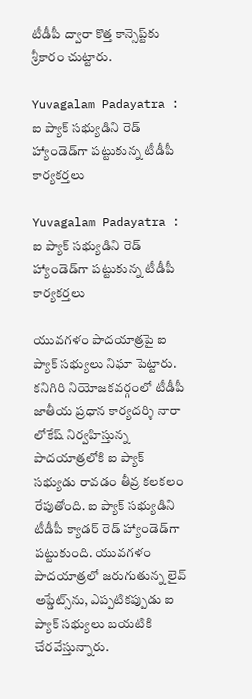టీడీపీ ద్వారా కొత్త కాన్సెప్ట్‌కు శ్రీకారం చుట్టారు.

Yuvagalam Padayatra : ఐ ప్యాక్ సభ్యుడిని రెడ్ హ్యాండెడ్‌గా పట్టుకున్న టీడీపీ కార్యకర్తలు

Yuvagalam Padayatra : ఐ ప్యాక్ సభ్యుడిని రెడ్ హ్యాండెడ్‌గా పట్టుకున్న టీడీపీ కార్యకర్తలు

యువగళం పాదయాత్రపై ఐ ప్యాక్ సభ్యులు నిఘా పెట్టారు. కనిగిరి నియోజకవర్గంలో టీడీపీ జాతీయ ప్రధాన కార్యదర్శి నారా లోకేష్ నిర్వహిస్తున్న పాదయాత్రలోకి ఐ ప్యాక్ సభ్యుడు రావడం తీవ్ర కలకలం రేపుతోంది. ఐ ప్యాక్ సభ్యుడిని టీడీపీ క్యాడర్ రెడ్ హ్యాండెడ్‌గా పట్టుకుంది. యువగళం పాదయాత్రలో జరుగుతున్న లైవ్ అప్డేట్స్‌ను, ఎప్పటికప్పుడు ఐ ప్యాక్ సభ్యులు బయటికి చేరవేస్తున్నారు.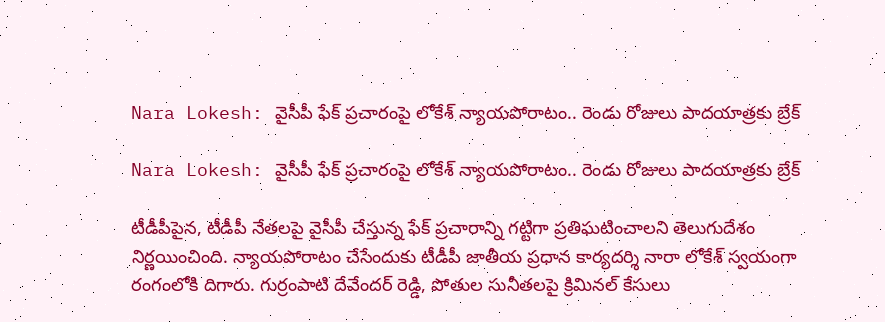Nara Lokesh: వైసీపీ ఫేక్ ప్రచారంపై లోకేశ్ న్యాయ‌పోరాటం.. రెండు రోజులు పాదయాత్రకు బ్రేక్

Nara Lokesh: వైసీపీ ఫేక్ ప్రచారంపై లోకేశ్ న్యాయ‌పోరాటం.. రెండు రోజులు పాదయాత్రకు బ్రేక్

టీడీపీపైన, టీడీపీ నేతలపై వైసీపీ చేస్తున్న ఫేక్ ప్రచారాన్ని గట్టిగా ప్రతిఘటించాలని తెలుగుదేశం నిర్ణయించింది. న్యాయపోరాటం చేసేందుకు టీడీపీ జాతీయ ప్రధాన కార్యదర్శి నారా లోకేశ్ స్వయంగా రంగంలోకి దిగారు. గుర్రంపాటి దేవేంద‌ర్ రెడ్డి, పోతుల సునీత‌ల‌పై క్రిమిన‌ల్ కేసులు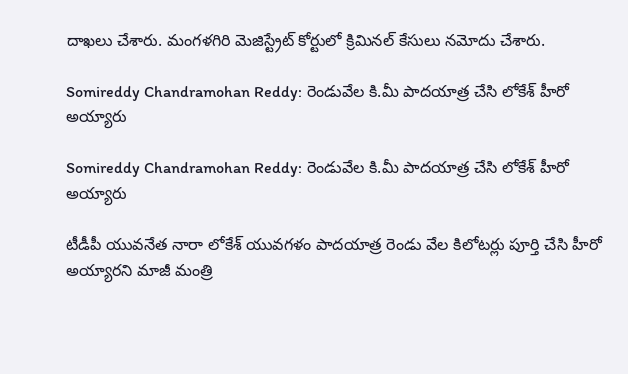దాఖ‌లు చేశారు. మంగ‌ళ‌గిరి మెజిస్ట్రేట్ కోర్టులో క్రిమినల్ కేసులు నమోదు చేశారు.

Somireddy Chandramohan Reddy: రెండువేల కి.మీ పాదయాత్ర చేసి లోకేశ్ హీరో అయ్యారు

Somireddy Chandramohan Reddy: రెండువేల కి.మీ పాదయాత్ర చేసి లోకేశ్ హీరో అయ్యారు

టీడీపీ యువనేత నారా లోకేశ్ యువగళం పాదయాత్ర రెండు వేల కిలోటర్లు పూర్తి చేసి హీరో అయ్యారని మాజీ మంత్రి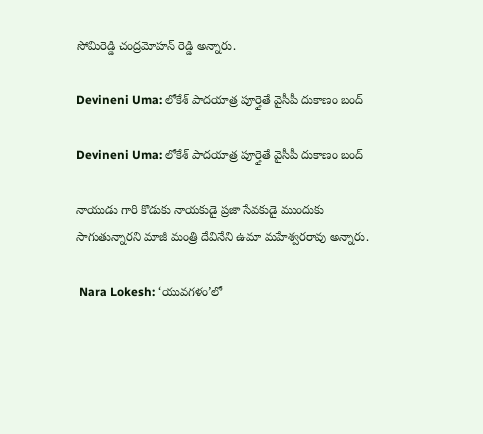సోమిరెడ్డి చంద్రమోహన్ రెడ్డి అన్నారు.

Devineni Uma: లోకేశ్ పాదయాత్ర పూర్తైతే వైసీపీ దుకాణం బంద్

Devineni Uma: లోకేశ్ పాదయాత్ర పూర్తైతే వైసీపీ దుకాణం బంద్

నాయుడు గారి కొడుకు నాయకుడై ప్రజా సేవకుడై ముందుకు సాగుతున్నారని మాజీ మంత్రి దేవినేని ఉమా మహేశ్వరరావు అన్నారు.

 Nara Lokesh: ‘యువగళం’లో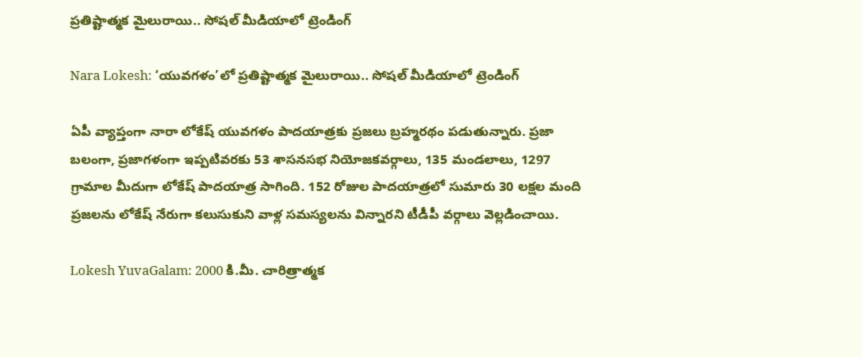ప్రతిష్టాత్మక మైలురాయి.. సోషల్ మీడియాలో ట్రెండింగ్

Nara Lokesh: ‘యువగళం’లో ప్రతిష్టాత్మక మైలురాయి.. సోషల్ మీడియాలో ట్రెండింగ్

ఏపీ వ్యాప్తంగా నారా లోకేష్ యువగళం పాదయాత్రకు ప్రజలు బ్రహ్మరథం పడుతున్నారు. ప్రజా బలంగా, ప్రజాగళంగా ఇప్పటివరకు 53 శాసనసభ నియోజకవర్గాలు, 135 మండలాలు, 1297 గ్రామాల మీదుగా లోకేష్ పాదయాత్ర సాగింది. 152 రోజుల పాదయాత్రలో సుమారు 30 లక్షల మంది ప్రజలను లోకేష్ నేరుగా కలుసుకుని వాళ్ల సమస్యలను విన్నారని టీడీపీ వర్గాలు వెల్లడించాయి.

Lokesh YuvaGalam: 2000 కి.మీ. చారిత్రాత్మక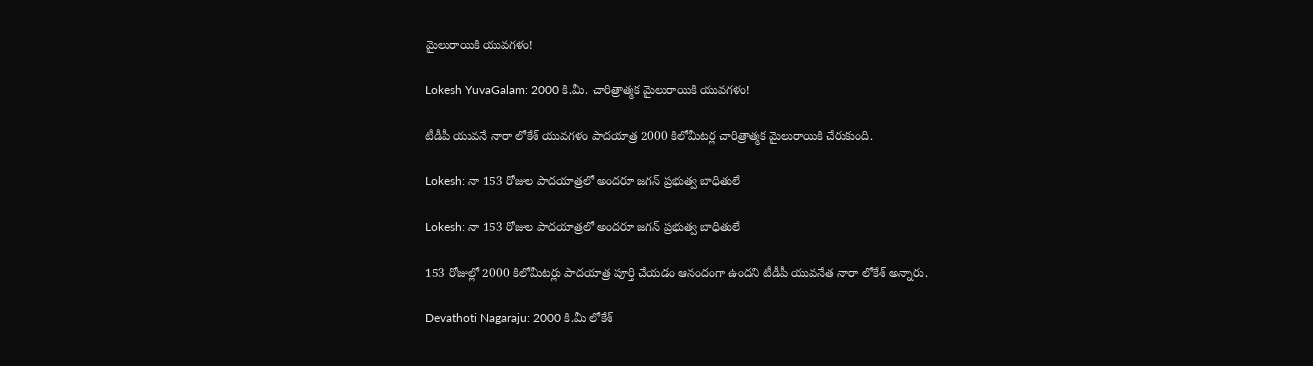మైలురాయికి యువగళం!

Lokesh YuvaGalam: 2000 కి.మీ. చారిత్రాత్మక మైలురాయికి యువగళం!

టీడీపీ యువనే నారా లోకేశ్‌ యువగళం పాదయాత్ర 2000 కిలోమీటర్ల చారిత్రాత్మక మైలురాయికి చేరుకుంది.

Lokesh: నా 153 రోజుల పాదయాత్రలో అందరూ జగన్ ప్రభుత్వ బాధితులే

Lokesh: నా 153 రోజుల పాదయాత్రలో అందరూ జగన్ ప్రభుత్వ బాధితులే

153 రోజుల్లో 2000 కిలోమీటర్లు పాదయాత్ర పూర్తి చేయడం ఆనందంగా ఉందని టీడీపీ యువనేత నారా లోకేశ్ అన్నారు.

Devathoti Nagaraju: 2000 కి.మీ లోకేశ్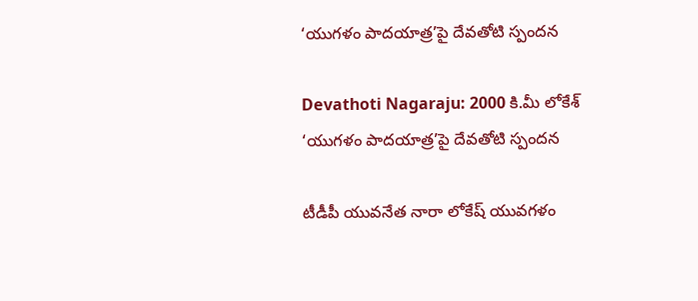‘యుగళం పాదయాత్ర’పై దేవతోటి స్పందన

Devathoti Nagaraju: 2000 కి.మీ లోకేశ్ ‘యుగళం పాదయాత్ర’పై దేవతోటి స్పందన

టీడీపీ యువనేత నారా లోకేష్ యువగళం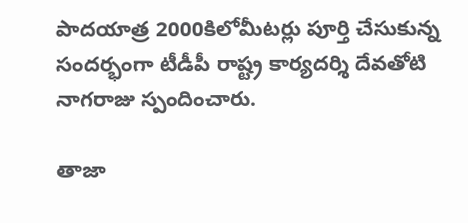పాదయాత్ర 2000కిలోమీటర్లు పూర్తి చేసుకున్న సందర్భంగా టీడీపీ రాష్ట్ర కార్యదర్శి దేవతోటి నాగరాజు స్పందించారు.

తాజా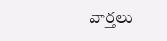వార్తలు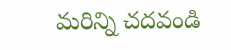మరిన్ని చదవండి